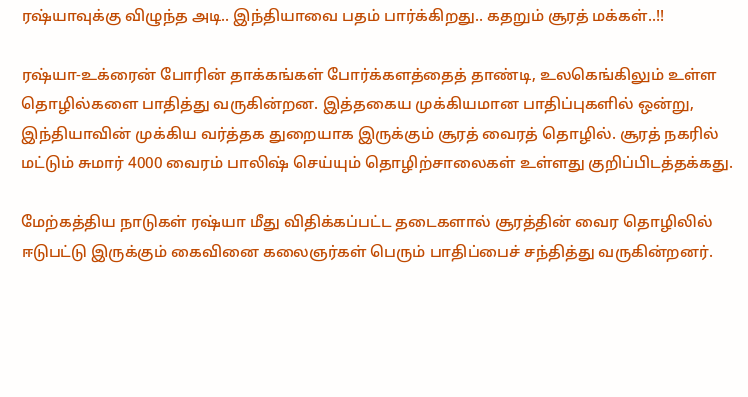ரஷ்யாவுக்கு விழுந்த அடி.. இந்தியாவை பதம் பார்க்கிறது.. கதறும் சூரத் மக்கள்..!!

ரஷ்யா-உக்ரைன் போரின் தாக்கங்கள் போர்க்களத்தைத் தாண்டி, உலகெங்கிலும் உள்ள தொழில்களை பாதித்து வருகின்றன. இத்தகைய முக்கியமான பாதிப்புகளில் ஒன்று, இந்தியாவின் முக்கிய வர்த்தக துறையாக இருக்கும் சூரத் வைரத் தொழில். சூரத் நகரில் மட்டும் சுமார் 4000 வைரம் பாலிஷ் செய்யும் தொழிற்சாலைகள் உள்ளது குறிப்பிடத்தக்கது.

மேற்கத்திய நாடுகள் ரஷ்யா மீது விதிக்கப்பட்ட தடைகளால் சூரத்தின் வைர தொழிலில் ஈடுபட்டு இருக்கும் கைவினை கலைஞர்கள் பெரும் பாதிப்பைச் சந்தித்து வருகின்றனர்.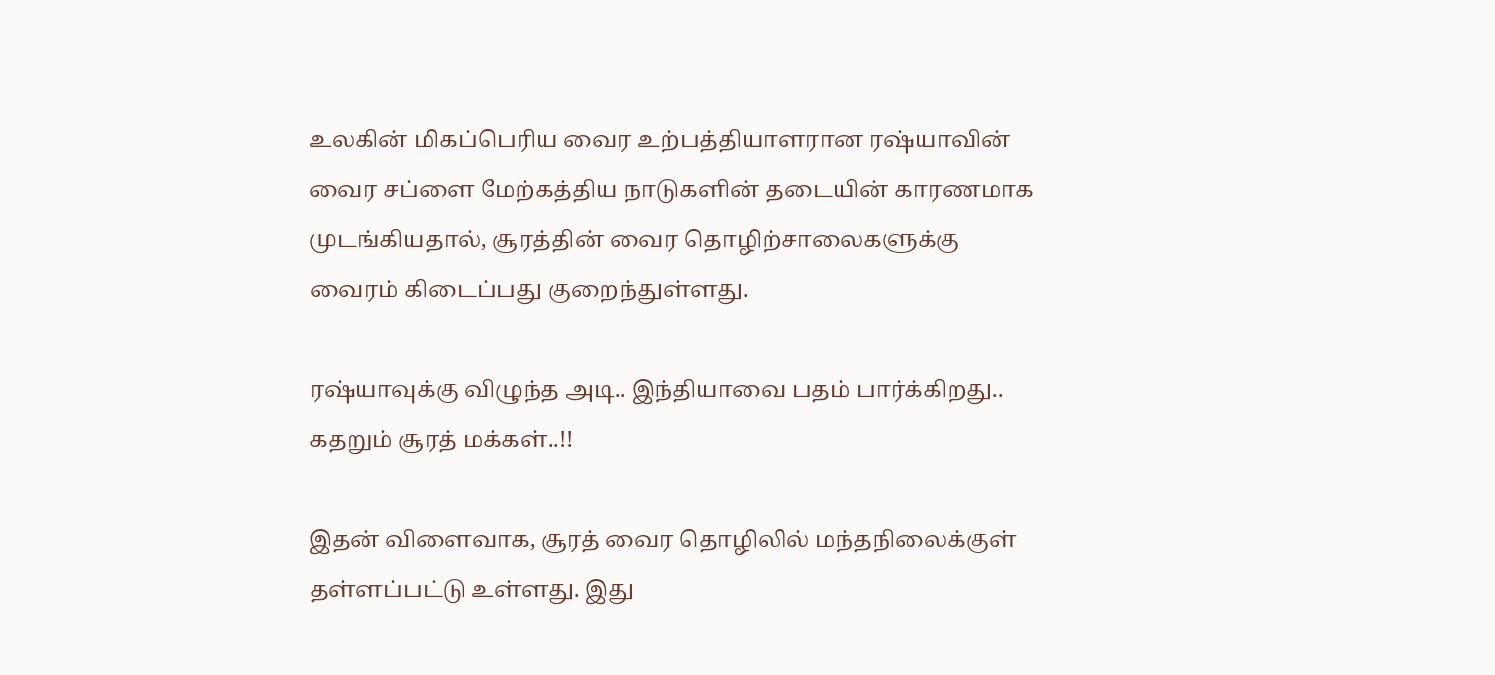உலகின் மிகப்பெரிய வைர உற்பத்தியாளரான ரஷ்யாவின் வைர சப்ளை மேற்கத்திய நாடுகளின் தடையின் காரணமாக முடங்கியதால், சூரத்தின் வைர தொழிற்சாலைகளுக்கு வைரம் கிடைப்பது குறைந்துள்ளது.

ரஷ்யாவுக்கு விழுந்த அடி.. இந்தியாவை பதம் பார்க்கிறது.. கதறும் சூரத் மக்கள்..!!

இதன் விளைவாக, சூரத் வைர தொழிலில் மந்தநிலைக்குள் தள்ளப்பட்டு உள்ளது. இது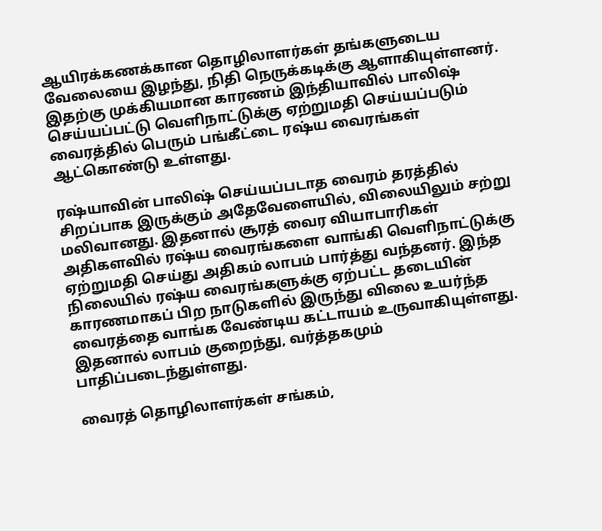ஆயிரக்கணக்கான தொழிலாளர்கள் தங்களுடைய வேலையை இழந்து, நிதி நெருக்கடிக்கு ஆளாகியுள்ளனர். இதற்கு முக்கியமான காரணம் இந்தியாவில் பாலிஷ் செய்யப்பட்டு வெளிநாட்டுக்கு ஏற்றுமதி செய்யப்படும் வைரத்தில் பெரும் பங்கீட்டை ரஷ்ய வைரங்கள் ஆட்கொண்டு உள்ளது.

ரஷ்யாவின் பாலிஷ் செய்யப்படாத வைரம் தரத்தில் சிறப்பாக இருக்கும் அதேவேளையில், விலையிலும் சற்று மலிவானது. இதனால் சூரத் வைர வியாபாரிகள் அதிகளவில் ரஷ்ய வைரங்களை வாங்கி வெளிநாட்டுக்கு ஏற்றுமதி செய்து அதிகம் லாபம் பார்த்து வந்தனர். இந்த நிலையில் ரஷ்ய வைரங்களுக்கு ஏற்பட்ட தடையின் காரணமாகப் பிற நாடுகளில் இருந்து விலை உயர்ந்த வைரத்தை வாங்க வேண்டிய கட்டாயம் உருவாகியுள்ளது. இதனால் லாபம் குறைந்து, வர்த்தகமும் பாதிப்படைந்துள்ளது.

வைரத் தொழிலாளர்கள் சங்கம்,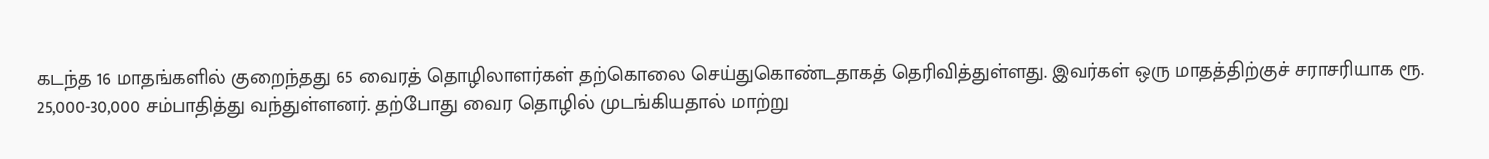கடந்த 16 மாதங்களில் குறைந்தது 65 வைரத் தொழிலாளர்கள் தற்கொலை செய்துகொண்டதாகத் தெரிவித்துள்ளது. இவர்கள் ஒரு மாதத்திற்குச் சராசரியாக ரூ. 25,000-30,000 சம்பாதித்து வந்துள்ளனர். தற்போது வைர தொழில் முடங்கியதால் மாற்று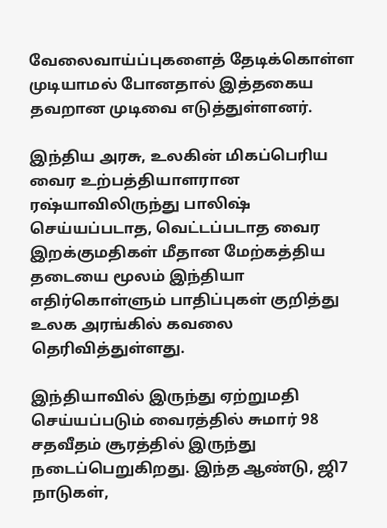வேலைவாய்ப்புகளைத் தேடிக்கொள்ள முடியாமல் போனதால் இத்தகைய தவறான முடிவை எடுத்துள்ளனர்.

இந்திய அரசு, உலகின் மிகப்பெரிய வைர உற்பத்தியாளரான ரஷ்யாவிலிருந்து பாலிஷ் செய்யப்படாத, வெட்டப்படாத வைர இறக்குமதிகள் மீதான மேற்கத்திய தடையை மூலம் இந்தியா எதிர்கொள்ளும் பாதிப்புகள் குறித்து உலக அரங்கில் கவலை தெரிவித்துள்ளது.

இந்தியாவில் இருந்து ஏற்றுமதி செய்யப்படும் வைரத்தில் சுமார் 98 சதவீதம் சூரத்தில் இருந்து நடைப்பெறுகிறது. இந்த ஆண்டு, ஜி7 நாடுகள்,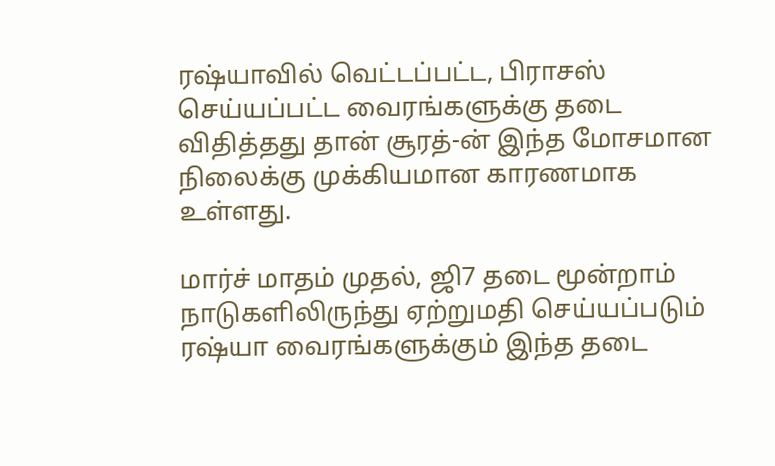ரஷ்யாவில் வெட்டப்பட்ட, பிராசஸ் செய்யப்பட்ட வைரங்களுக்கு தடை விதித்தது தான் சூரத்-ன் இந்த மோசமான நிலைக்கு முக்கியமான காரணமாக உள்ளது.

மார்ச் மாதம் முதல், ஜி7 தடை மூன்றாம் நாடுகளிலிருந்து ஏற்றுமதி செய்யப்படும் ரஷ்யா வைரங்களுக்கும் இந்த தடை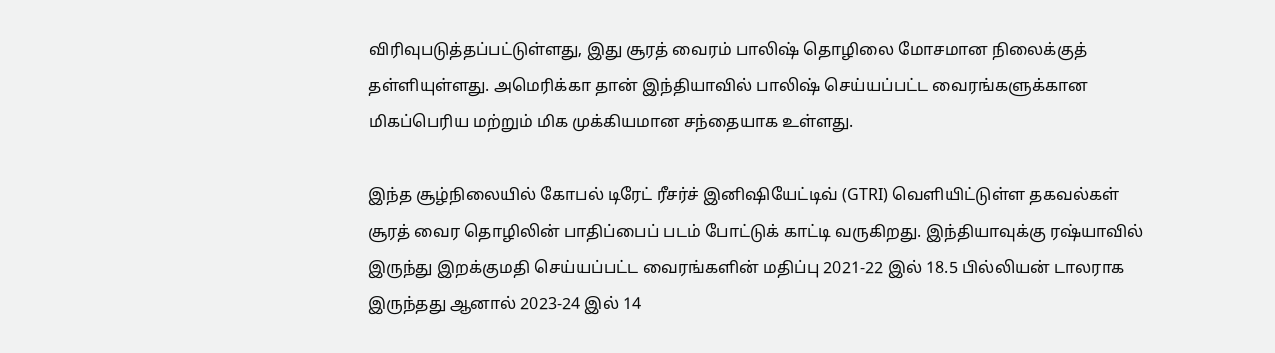விரிவுபடுத்தப்பட்டுள்ளது, இது சூரத் வைரம் பாலிஷ் தொழிலை மோசமான நிலைக்குத் தள்ளியுள்ளது. அமெரிக்கா தான் இந்தியாவில் பாலிஷ் செய்யப்பட்ட வைரங்களுக்கான மிகப்பெரிய மற்றும் மிக முக்கியமான சந்தையாக உள்ளது.

இந்த சூழ்நிலையில் கோபல் டிரேட் ரீசர்ச் இனிஷியேட்டிவ் (GTRI) வெளியிட்டுள்ள தகவல்கள் சூரத் வைர தொழிலின் பாதிப்பைப் படம் போட்டுக் காட்டி வருகிறது. இந்தியாவுக்கு ரஷ்யாவில் இருந்து இறக்குமதி செய்யப்பட்ட வைரங்களின் மதிப்பு 2021-22 இல் 18.5 பில்லியன் டாலராக இருந்தது ஆனால் 2023-24 இல் 14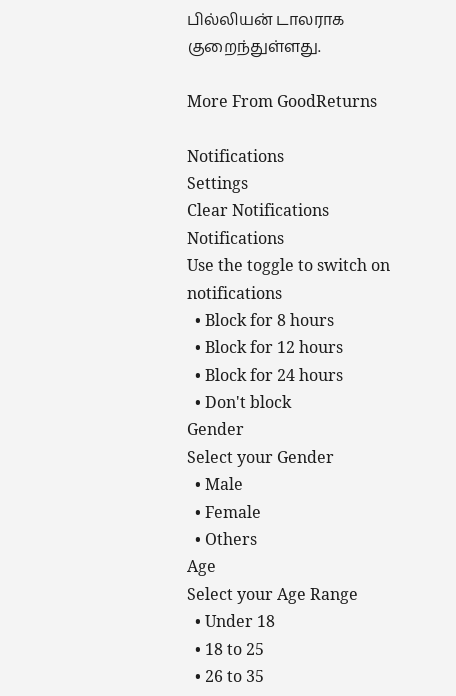பில்லியன் டாலராக குறைந்துள்ளது.

More From GoodReturns

Notifications
Settings
Clear Notifications
Notifications
Use the toggle to switch on notifications
  • Block for 8 hours
  • Block for 12 hours
  • Block for 24 hours
  • Don't block
Gender
Select your Gender
  • Male
  • Female
  • Others
Age
Select your Age Range
  • Under 18
  • 18 to 25
  • 26 to 35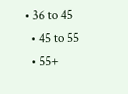• 36 to 45
  • 45 to 55
  • 55+